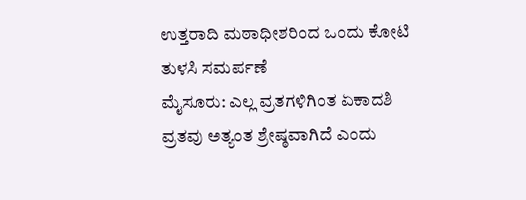ಉತ್ತರಾದಿ ಮಠಾಧೀಶರಿಂದ ಒಂದು ಕೋಟಿ ತುಳಸಿ ಸಮರ್ಪಣೆ
ಮೈಸೂರು: ಎಲ್ಲ ವ್ರತಗಳಿಗಿಂತ ಏಕಾದಶಿ ವ್ರತವು ಅತ್ಯಂತ ಶ್ರೇಷ್ಠವಾಗಿದೆ ಎಂದು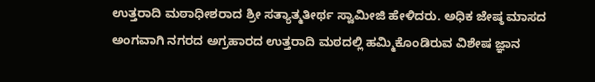ಉತ್ತರಾದಿ ಮಠಾಧೀಶರಾದ ಶ್ರೀ ಸತ್ಯಾತ್ಮತೀರ್ಥ ಸ್ವಾಮೀಜಿ ಹೇಳಿದರು. ಅಧಿಕ ಜೇಷ್ಠ ಮಾಸದ ಅಂಗವಾಗಿ ನಗರದ ಅಗ್ರಹಾರದ ಉತ್ತರಾದಿ ಮಠದಲ್ಲಿ ಹಮ್ಮಿಕೊಂಡಿರುವ ವಿಶೇಷ ಜ್ಞಾನ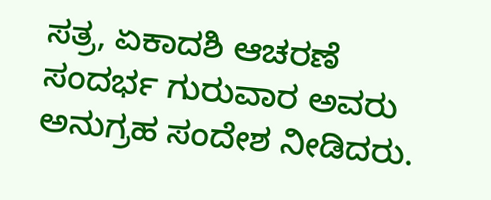ಸತ್ರ, ಏಕಾದಶಿ ಆಚರಣೆ ಸಂದರ್ಭ ಗುರುವಾರ ಅವರು ಅನುಗ್ರಹ ಸಂದೇಶ ನೀಡಿದರು.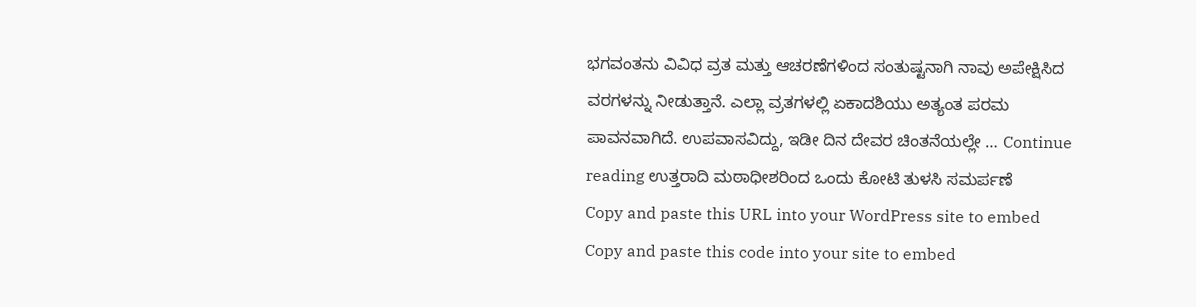ಭಗವಂತನು ವಿವಿಧ ವ್ರತ ಮತ್ತು ಆಚರಣೆಗಳಿಂದ ಸಂತುಷ್ಟನಾಗಿ ನಾವು ಅಪೇಕ್ಷಿಸಿದ ವರಗಳನ್ನು ನೀಡುತ್ತಾನೆ. ಎಲ್ಲಾ ವ್ರತಗಳಲ್ಲಿ ಏಕಾದಶಿಯು ಅತ್ಯಂತ ಪರಮ ಪಾವನವಾಗಿದೆ. ಉಪವಾಸವಿದ್ದು, ಇಡೀ ದಿನ ದೇವರ ಚಿಂತನೆಯಲ್ಲೇ … Continue reading ಉತ್ತರಾದಿ ಮಠಾಧೀಶರಿಂದ ಒಂದು ಕೋಟಿ ತುಳಸಿ ಸಮರ್ಪಣೆ
Copy and paste this URL into your WordPress site to embed
Copy and paste this code into your site to embed